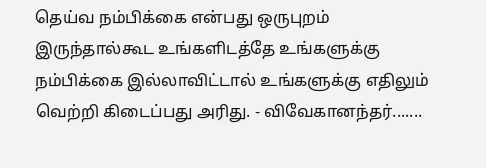தெய்வ நம்பிக்கை என்பது ஒருபுறம் இருந்தால்கூட உங்களிடத்தே உங்களுக்கு நம்பிக்கை இல்லாவிட்டால் உங்களுக்கு எதிலும் வெற்றி கிடைப்பது அரிது. - விவேகானந்தர்.......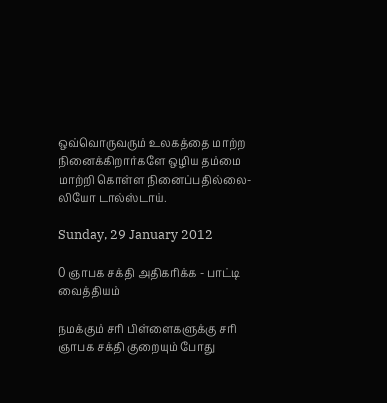ஒவ்வொருவரும் உலகத்தை மாற்ற நினைக்கிறார்களே ஒழிய தம்மை மாற்றி கொள்ள நினைப்பதில்லை- லியோ டால்ஸ்டாய்.

Sunday, 29 January 2012

0 ஞாபக சக்தி அதிகரிக்க - பாட்டி வைத்தியம்

நமக்கும் சரி பிள்ளைகளுக்கு சரி ஞாபக சக்தி குறையும் போது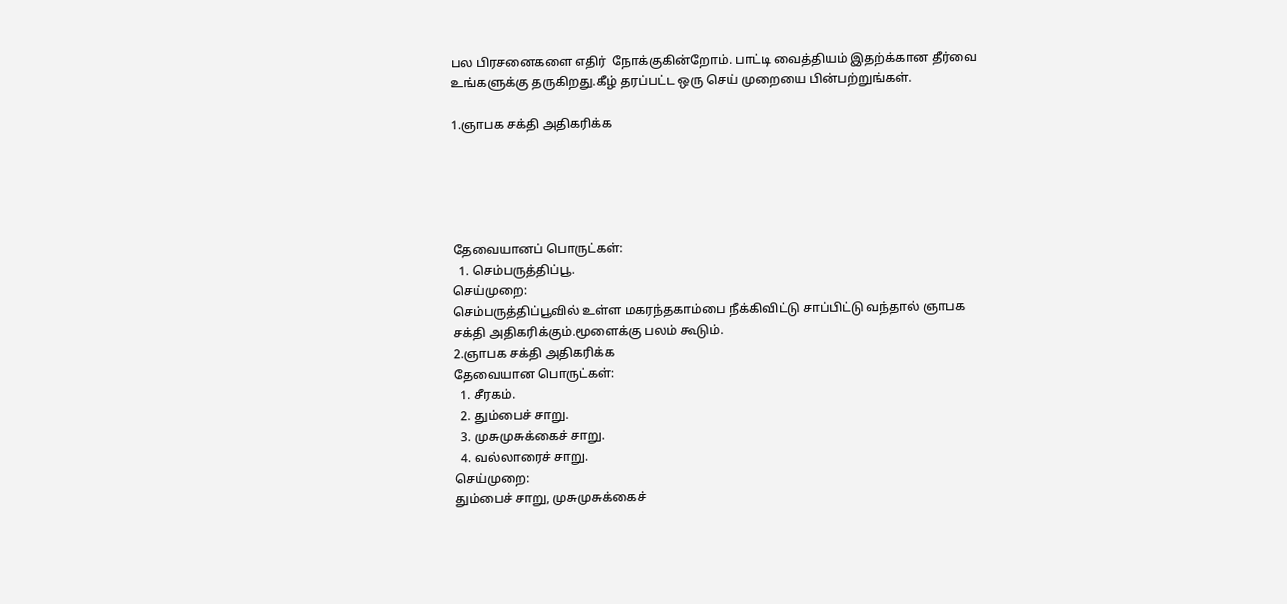பல பிரசனைகளை எதிர்  நோக்குகின்றோம். பாட்டி வைத்தியம் இதற்க்கான தீர்வை உங்களுக்கு தருகிறது.கீழ் தரப்பட்ட ஒரு செய் முறையை பின்பற்றுங்கள்.

1.ஞாபக சக்தி அதிகரிக்க





தேவையானப் பொருட்கள்:
  1. செம்பருத்திப்பூ.
செய்முறை:
செம்பருத்திப்பூவில் உள்ள மகரந்தகாம்பை நீக்கிவிட்டு சாப்பிட்டு வந்தால் ஞாபக சக்தி அதிகரிக்கும்.மூளைக்கு பலம் கூடும்.
2.ஞாபக சக்தி அதிகரிக்க
தேவையான பொருட்கள்:
  1. சீரகம்.
  2. தும்பைச் சாறு.
  3. முசுமுசுக்கைச் சாறு.
  4. வல்லாரைச் சாறு.
செய்முறை:
தும்பைச் சாறு, முசுமுசுக்கைச்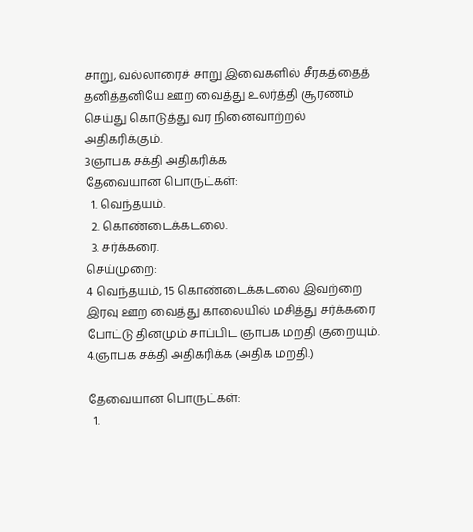சாறு, வல்லாரைச் சாறு இவைகளில் சீரகத்தைத் தனித்தனியே ஊற வைத்து உலர்த்தி சூரணம் செய்து கொடுத்து வர நினைவாற்றல் அதிகரிக்கும்.
3ஞாபக சக்தி அதிகரிக்க
தேவையான பொருட்கள்:
  1. வெந்தயம்.
  2. கொண்டைக்கடலை.
  3. சர்க்கரை.
செய்முறை:
4 வெந்தயம், 15 கொண்டைக்கடலை இவற்றை இரவு ஊற வைத்து காலையில் மசித்து சர்க்கரை போட்டு தினமும் சாப்பிட ஞாபக மறதி குறையும்.
4.ஞாபக சக்தி அதிகரிக்க (அதிக மறதி.)

தேவையான பொருட்கள்:
  1.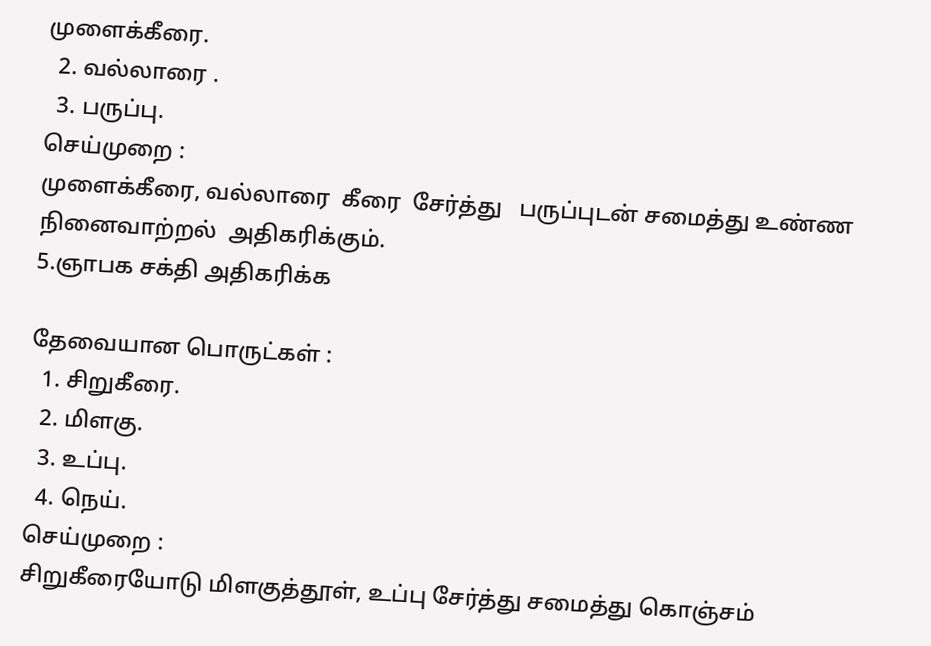முளைக்கீரை.
  2. வல்லாரை .
  3. பருப்பு.
செய்முறை :
முளைக்கீரை, வல்லாரை  கீரை  சேர்த்து   பருப்புடன் சமைத்து உண்ண  நினைவாற்றல்  அதிகரிக்கும்.
5.ஞாபக சக்தி அதிகரிக்க

தேவையான பொருட்கள் :
  1. சிறுகீரை.
  2. மிளகு.
  3. உப்பு.
  4. நெய்.
செய்முறை :
சிறுகீரையோடு மிளகுத்தூள், உப்பு சேர்த்து சமைத்து கொஞ்சம்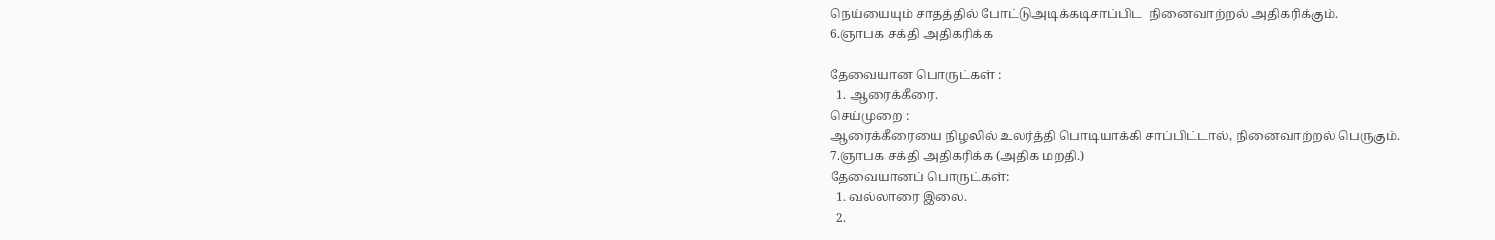நெய்யையும் சாதத்தில் போட்டுஅடிக்கடிசாப்பிட  நினைவாற்றல் அதிகரிக்கும்.
6.ஞாபக சக்தி அதிகரிக்க

தேவையான பொருட்கள் :
  1. ஆரைக்கீரை.
செய்முறை :
ஆரைக்கீரையை நிழலில் உலர்த்தி பொடியாக்கி சாப்பிட்டால், நினைவாற்றல் பெருகும்.
7.ஞாபக சக்தி அதிகரிக்க (அதிக மறதி.)
தேவையானப் பொருட்கள்:
  1. வல்லாரை இலை.
  2.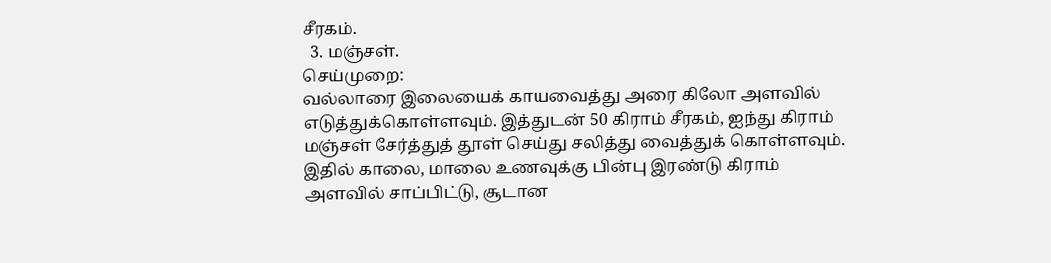சீரகம்.
  3. மஞ்சள்.
செய்முறை:
வல்லாரை இலையைக் காயவைத்து அரை கிலோ அளவில் எடுத்துக்கொள்ளவும். இத்துடன் 50 கிராம் சீரகம், ஐந்து கிராம் மஞ்சள் சேர்த்துத் தூள் செய்து சலித்து வைத்துக் கொள்ளவும். இதில் காலை, மாலை உணவுக்கு பின்பு இரண்டு கிராம் அளவில் சாப்பிட்டு, சூடான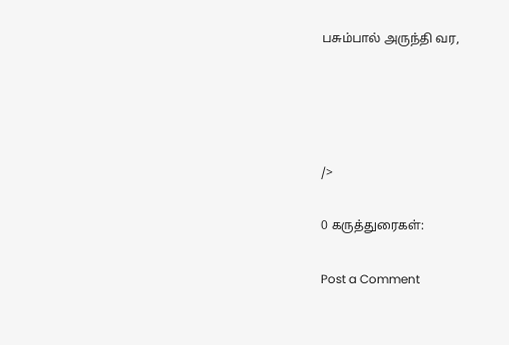பசும்பால் அருந்தி வர,




/>

0 கருத்துரைகள்:

Post a Comment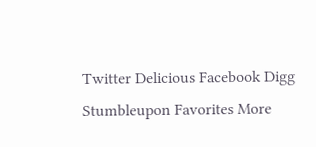Twitter Delicious Facebook Digg Stumbleupon Favorites More